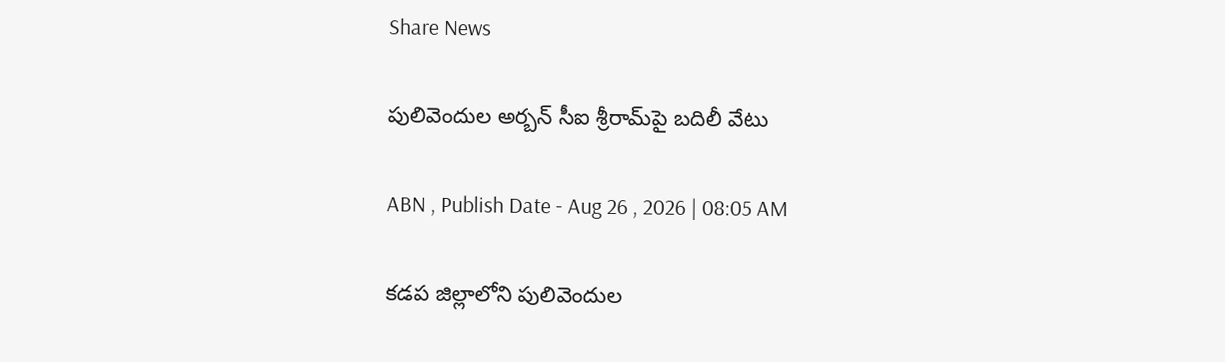Share News

పులివెందుల అర్బన్ సీఐ శ్రీరామ్‌పై బదిలీ వేటు

ABN , Publish Date - Aug 26 , 2026 | 08:05 AM

కడప జిల్లాలోని పులివెందుల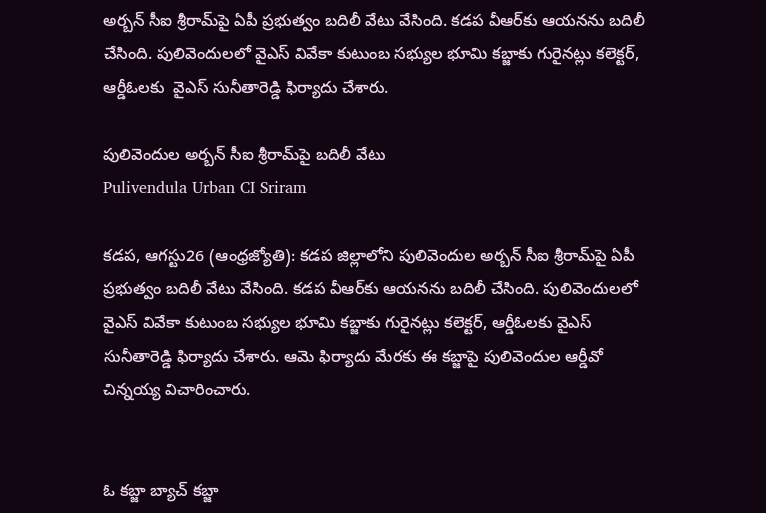అర్బన్ సీఐ శ్రీరామ్‌పై ఏపీ ప్రభుత్వం బదిలీ వేటు వేసింది. కడప వీఆర్‌కు ఆయనను బదిలీ చేసింది. పులివెందులలో వైఎస్ వివేకా కుటుంబ సభ్యుల భూమి కబ్జాకు గురైనట్లు కలెక్టర్, ఆర్డీఓలకు ‌ వైఎస్ సునీతారెడ్డి ఫిర్యాదు చేశారు.

పులివెందుల అర్బన్ సీఐ శ్రీరామ్‌పై బదిలీ వేటు
Pulivendula Urban CI Sriram

కడప, ఆగస్టు26 (ఆంధ్రజ్యోతి): కడప జిల్లాలోని పులివెందుల అర్బన్ సీఐ శ్రీరామ్‌పై ఏపీ ప్రభుత్వం బదిలీ వేటు వేసింది. కడప వీఆర్‌కు ఆయనను బదిలీ చేసింది. పులివెందులలో వైఎస్ వివేకా కుటుంబ సభ్యుల భూమి కబ్జాకు గురైనట్లు కలెక్టర్, ఆర్డీఓలకు ‌వైఎస్ సునీతారెడ్డి ఫిర్యాదు చేశారు. ఆమె ఫిర్యాదు మేరకు ఈ కబ్జాపై పులివెందుల ఆర్డీవో చిన్నయ్య విచారించారు.


ఓ కబ్జా బ్యాచ్ కబ్జా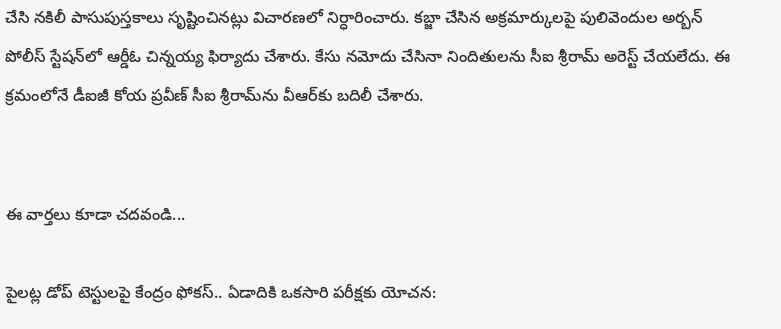చేసి నకిలీ పాసుపుస్తకాలు సృష్టించినట్లు విచారణలో నిర్ధారించారు. కబ్జా చేసిన అక్రమార్కులపై పులివెందుల అర్బన్ పోలీస్ స్టేషన్‌లో ఆర్డీఓ చిన్నయ్య ఫిర్యాదు చేశారు. కేసు నమోదు చేసినా నిందితులను సీఐ శ్రీరామ్ అరెస్ట్ చేయలేదు. ఈ క్రమంలోనే డీఐజీ కోయ ప్రవీణ్ సీఐ శ్రీరామ్‌ను వీఆర్‌‌కు బదిలీ చేశారు.


ఈ వార్తలు కూడా చదవండి...

పైలట్ల డోప్ టెస్టులపై కేంద్రం ఫోకస్‌.. ఏడాదికి ఒకసారి పరీక్షకు యోచన: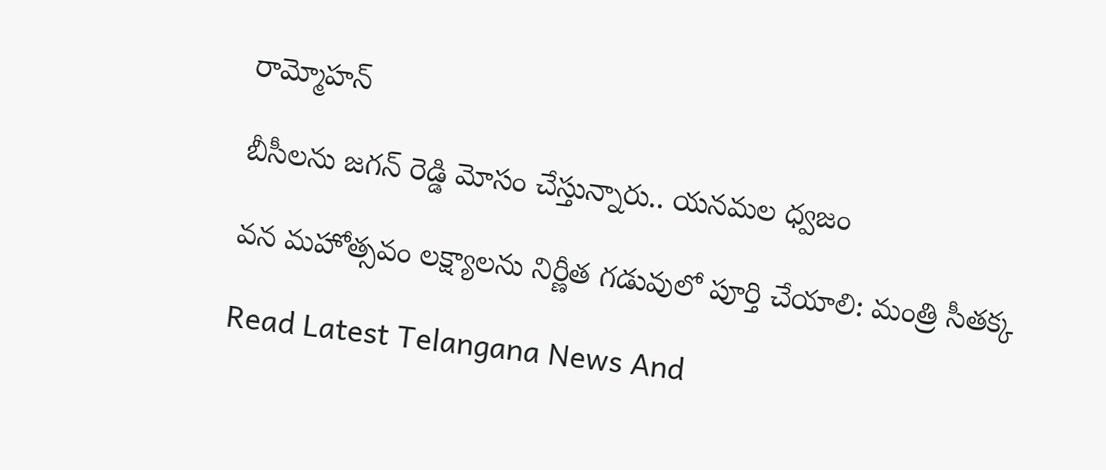రామ్మోహన్

బీసీలను జగన్ రెడ్డి మోసం చేస్తున్నారు.. యనమల ధ్వజం

వన మహోత్సవం లక్ష్యాలను నిర్ణీత గడువులో పూర్తి చేయాలి: మంత్రి సీతక్క

Read Latest Telangana News And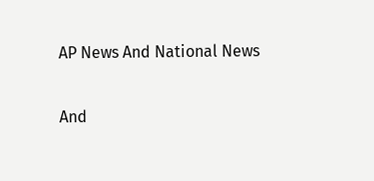AP News And National News

And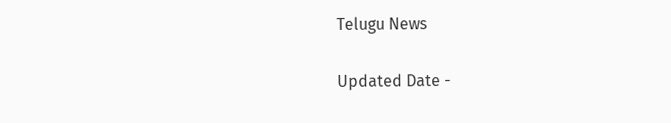Telugu News

Updated Date -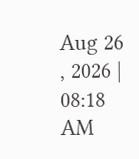Aug 26 , 2026 | 08:18 AM